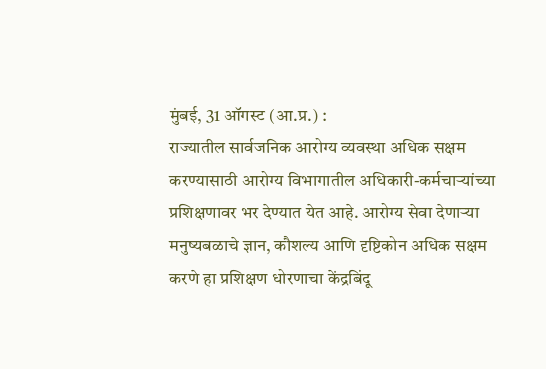मुंबई, 31 ऑगस्ट (आ.प्र.) :
राज्यातील सार्वजनिक आरोग्य व्यवस्था अधिक सक्षम करण्यासाठी आरोग्य विभागातील अधिकारी-कर्मचाऱ्यांच्या प्रशिक्षणावर भर देण्यात येत आहे. आरोग्य सेवा देणाऱ्या मनुष्यबळाचे ज्ञान, कौशल्य आणि दृष्टिकोन अधिक सक्षम करणे हा प्रशिक्षण धोरणाचा केंद्रबिंदू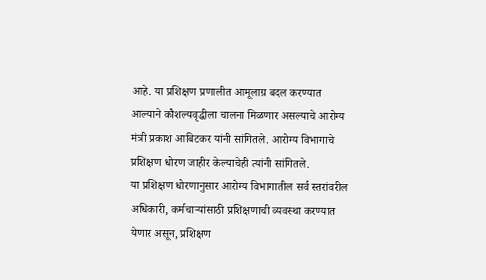आहे. या प्रशिक्षण प्रणालीत आमूलाग्र बदल करण्यात आल्याने कौशल्यवृद्धीला चालना मिळणार असल्याचे आरोग्य मंत्री प्रकाश आबिटकर यांनी सांगितले. आरोग्य विभागाचे प्रशिक्षण धोरण जाहीर केल्याचेही त्यांनी सांगितले.
या प्रशिक्षण धोरणानुसार आरोग्य विभागातील सर्व स्तरांवरील अधिकारी, कर्मचाऱ्यांसाठी प्रशिक्षणाची व्यवस्था करण्यात येणार असून, प्रशिक्षण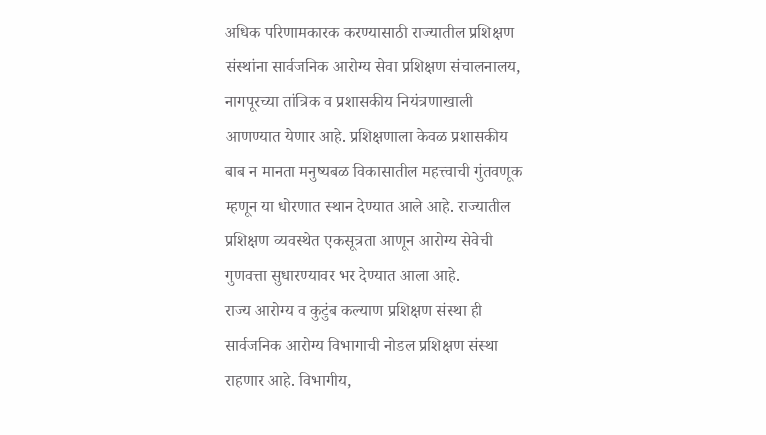अधिक परिणामकारक करण्यासाठी राज्यातील प्रशिक्षण संस्थांना सार्वजनिक आरोग्य सेवा प्रशिक्षण संचालनालय, नागपूरच्या तांत्रिक व प्रशासकीय नियंत्रणाखाली आणण्यात येणार आहे. प्रशिक्षणाला केवळ प्रशासकीय बाब न मानता मनुष्यबळ विकासातील महत्त्वाची गुंतवणूक म्हणून या धोरणात स्थान देण्यात आले आहे. राज्यातील प्रशिक्षण व्यवस्थेत एकसूत्रता आणून आरोग्य सेवेची गुणवत्ता सुधारण्यावर भर देण्यात आला आहे.
राज्य आरोग्य व कुटुंब कल्याण प्रशिक्षण संस्था ही सार्वजनिक आरोग्य विभागाची नोडल प्रशिक्षण संस्था राहणार आहे. विभागीय,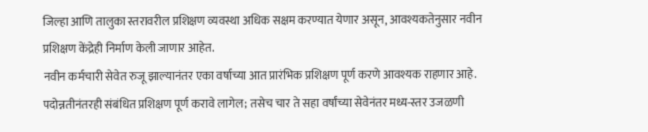जिल्हा आणि तालुका स्तरावरील प्रशिक्षण व्यवस्था अधिक सक्षम करण्यात येणार असून, आवश्यकतेनुसार नवीन प्रशिक्षण केंद्रेही निर्माण केली जाणार आहेत.
नवीन कर्मचारी सेवेत रुजू झाल्यानंतर एका वर्षाच्या आत प्रारंभिक प्रशिक्षण पूर्ण करणे आवश्यक राहणार आहे.
पदोन्नतीनंतरही संबंधित प्रशिक्षण पूर्ण करावे लागेल; तसेच चार ते सहा वर्षांच्या सेवेनंतर मध्य-स्तर उजळणी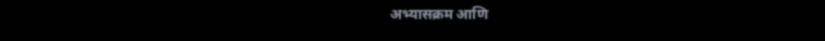अभ्यासक्रम आणि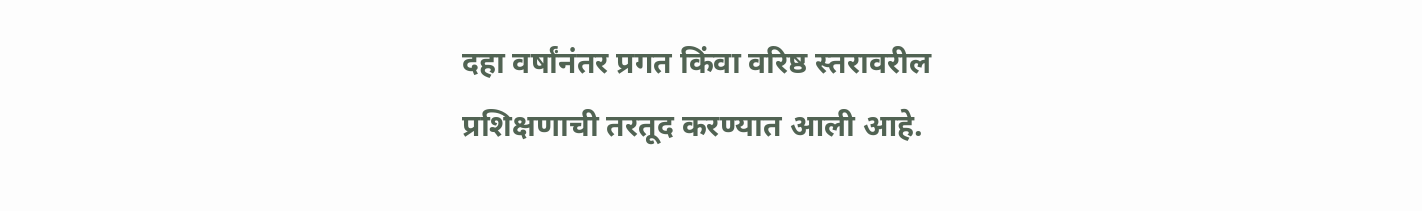दहा वर्षांनंतर प्रगत किंवा वरिष्ठ स्तरावरील प्रशिक्षणाची तरतूद करण्यात आली आहे.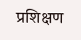प्रशिक्षण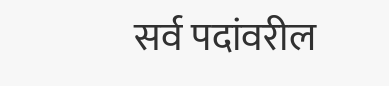सर्व पदांवरील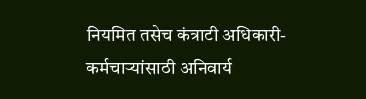नियमित तसेच कंत्राटी अधिकारी-कर्मचाऱ्यांसाठी अनिवार्य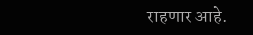राहणार आहे.